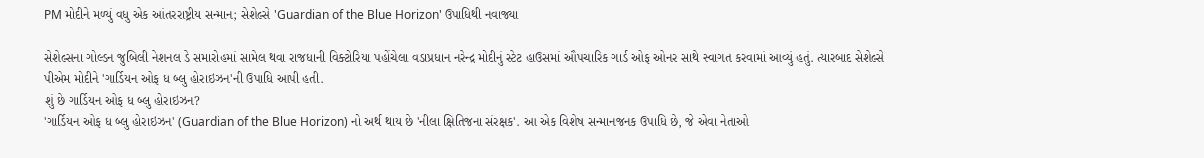PM મોદીને મળ્યું વધુ એક આંતરરાષ્ટ્રીય સન્માન; સેશેલ્સે 'Guardian of the Blue Horizon' ઉપાધિથી નવાજ્યા

સેશેલ્સના ગોલ્ડન જુબિલી નેશનલ ડે સમારોહમાં સામેલ થવા રાજધાની વિક્ટોરિયા પહોંચેલા વડાપ્રધાન નરેન્દ્ર મોદીનું સ્ટેટ હાઉસમાં ઔપચારિક ગાર્ડ ઓફ ઓનર સાથે સ્વાગત કરવામાં આવ્યું હતું. ત્યારબાદ સેશેલ્સે પીએમ મોદીને 'ગાર્ડિયન ઓફ ધ બ્લુ હોરાઇઝન'ની ઉપાધિ આપી હતી.
શું છે ગાર્ડિયન ઓફ ધ બ્લુ હોરાઇઝન?
'ગાર્ડિયન ઓફ ધ બ્લુ હોરાઇઝન' (Guardian of the Blue Horizon) નો અર્થ થાય છે 'નીલા ક્ષિતિજના સંરક્ષક'. આ એક વિશેષ સન્માનજનક ઉપાધિ છે, જે એવા નેતાઓ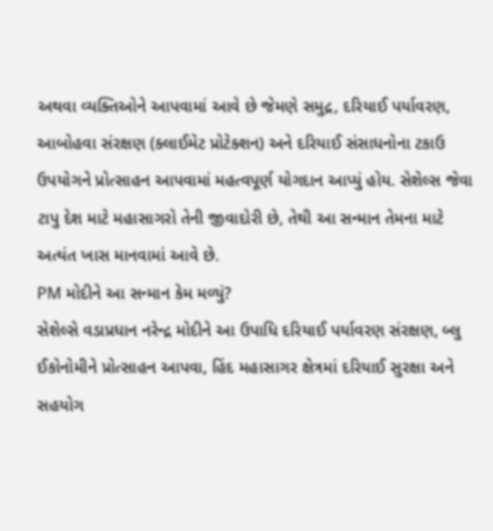અથવા વ્યક્તિઓને આપવામાં આવે છે જેમણે સમુદ્ર, દરિયાઈ પર્યાવરણ, આબોહવા સંરક્ષણ (ક્લાઈમેટ પ્રોટેક્શન) અને દરિયાઈ સંસાધનોના ટકાઉ ઉપયોગને પ્રોત્સાહન આપવામાં મહત્વપૂર્ણ યોગદાન આપ્યું હોય. સેશેલ્સ જેવા ટાપુ દેશ માટે મહાસાગરો તેની જીવાદોરી છે, તેથી આ સન્માન તેમના માટે અત્યંત ખાસ માનવામાં આવે છે.
PM મોદીને આ સન્માન કેમ મળ્યું?
સેશેલ્સે વડાપ્રધાન નરેન્દ્ર મોદીને આ ઉપાધિ દરિયાઈ પર્યાવરણ સંરક્ષણ, બ્લુ ઈકોનોમીને પ્રોત્સાહન આપવા, હિંદ મહાસાગર ક્ષેત્રમાં દરિયાઈ સુરક્ષા અને સહયોગ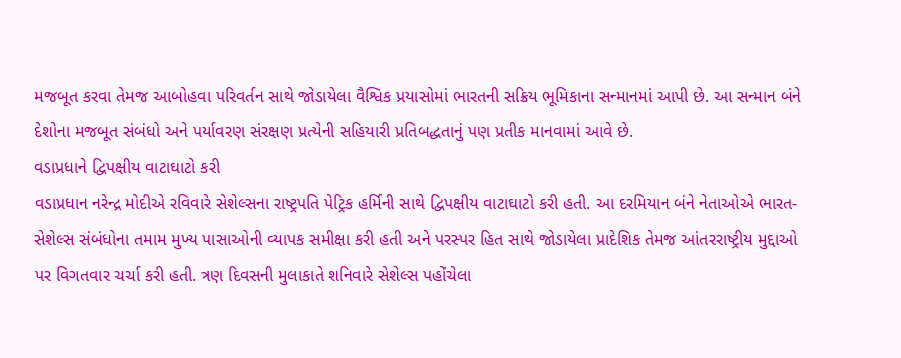મજબૂત કરવા તેમજ આબોહવા પરિવર્તન સાથે જોડાયેલા વૈશ્વિક પ્રયાસોમાં ભારતની સક્રિય ભૂમિકાના સન્માનમાં આપી છે. આ સન્માન બંને દેશોના મજબૂત સંબંધો અને પર્યાવરણ સંરક્ષણ પ્રત્યેની સહિયારી પ્રતિબદ્ધતાનું પણ પ્રતીક માનવામાં આવે છે.
વડાપ્રધાને દ્વિપક્ષીય વાટાઘાટો કરી
વડાપ્રધાન નરેન્દ્ર મોદીએ રવિવારે સેશેલ્સના રાષ્ટ્રપતિ પેટ્રિક હર્મિની સાથે દ્વિપક્ષીય વાટાઘાટો કરી હતી. આ દરમિયાન બંને નેતાઓએ ભારત-સેશેલ્સ સંબંધોના તમામ મુખ્ય પાસાઓની વ્યાપક સમીક્ષા કરી હતી અને પરસ્પર હિત સાથે જોડાયેલા પ્રાદેશિક તેમજ આંતરરાષ્ટ્રીય મુદ્દાઓ પર વિગતવાર ચર્ચા કરી હતી. ત્રણ દિવસની મુલાકાતે શનિવારે સેશેલ્સ પહોંચેલા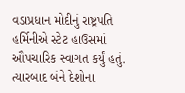વડાપ્રધાન મોદીનું રાષ્ટ્રપતિ હર્મિનીએ સ્ટેટ હાઉસમાં ઔપચારિક સ્વાગત કર્યું હતું. ત્યારબાદ બંને દેશોના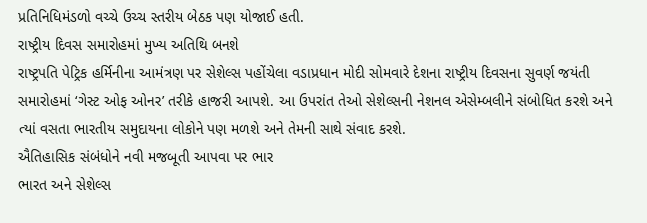પ્રતિનિધિમંડળો વચ્ચે ઉચ્ચ સ્તરીય બેઠક પણ યોજાઈ હતી.
રાષ્ટ્રીય દિવસ સમારોહમાં મુખ્ય અતિથિ બનશે
રાષ્ટ્રપતિ પેટ્રિક હર્મિનીના આમંત્રણ પર સેશેલ્સ પહોંચેલા વડાપ્રધાન મોદી સોમવારે દેશના રાષ્ટ્રીય દિવસના સુવર્ણ જયંતી સમારોહમાં ‘ગેસ્ટ ઓફ ઓનર’ તરીકે હાજરી આપશે. આ ઉપરાંત તેઓ સેશેલ્સની નેશનલ એસેમ્બલીને સંબોધિત કરશે અને ત્યાં વસતા ભારતીય સમુદાયના લોકોને પણ મળશે અને તેમની સાથે સંવાદ કરશે.
ઐતિહાસિક સંબંધોને નવી મજબૂતી આપવા પર ભાર
ભારત અને સેશેલ્સ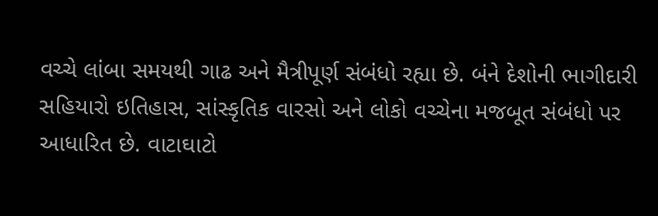વચ્ચે લાંબા સમયથી ગાઢ અને મૈત્રીપૂર્ણ સંબંધો રહ્યા છે. બંને દેશોની ભાગીદારી સહિયારો ઇતિહાસ, સાંસ્કૃતિક વારસો અને લોકો વચ્ચેના મજબૂત સંબંધો પર આધારિત છે. વાટાઘાટો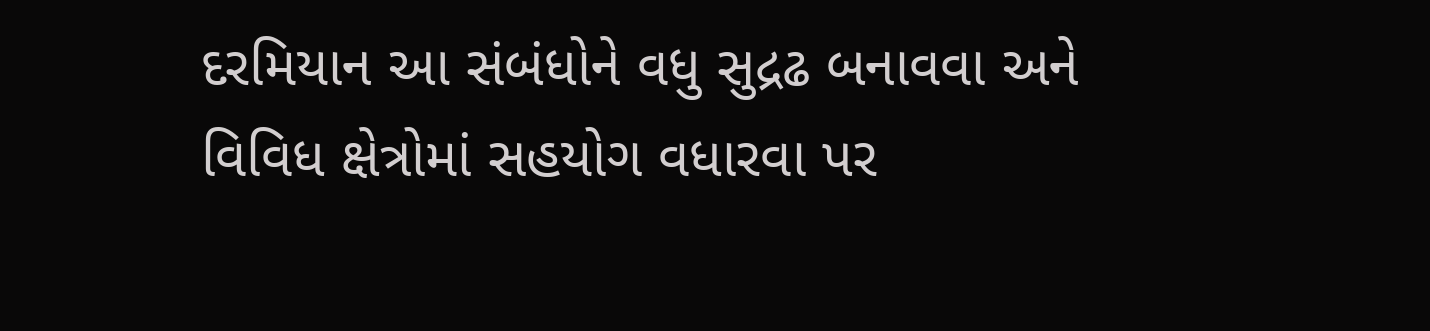દરમિયાન આ સંબંધોને વધુ સુદ્રઢ બનાવવા અને વિવિધ ક્ષેત્રોમાં સહયોગ વધારવા પર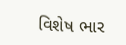વિશેષ ભાર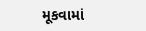મૂકવામાં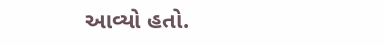આવ્યો હતો.